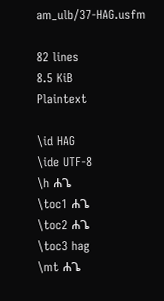am_ulb/37-HAG.usfm

82 lines
8.5 KiB
Plaintext

\id HAG
\ide UTF-8
\h ሐጌ
\toc1 ሐጌ
\toc2 ሐጌ
\toc3 hag
\mt ሐጌ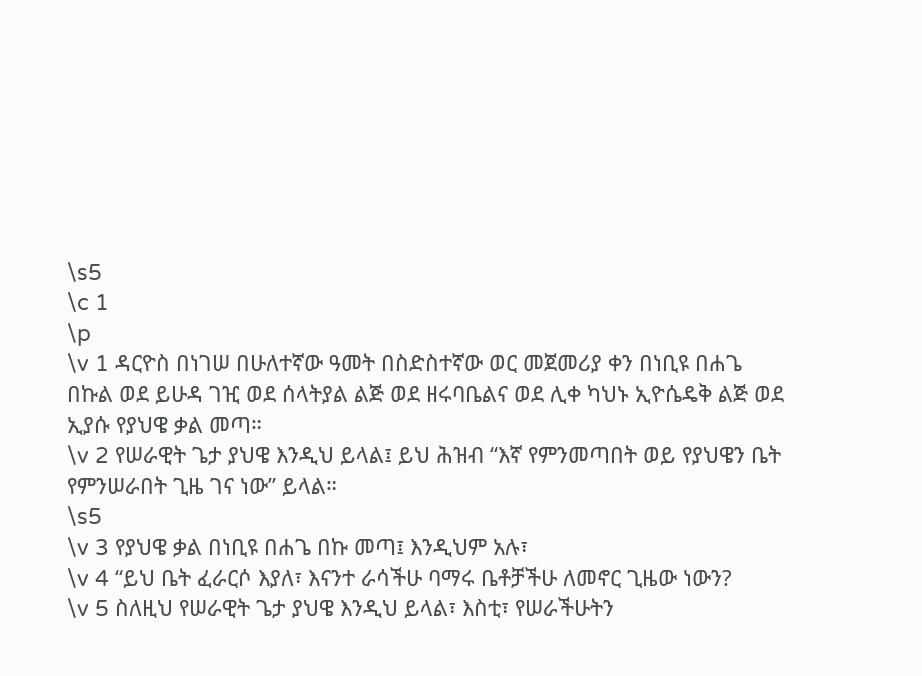\s5
\c 1
\p
\v 1 ዳርዮስ በነገሠ በሁለተኛው ዓመት በስድስተኛው ወር መጀመሪያ ቀን በነቢዩ በሐጌ በኩል ወደ ይሁዳ ገዢ ወደ ሰላትያል ልጅ ወደ ዘሩባቤልና ወደ ሊቀ ካህኑ ኢዮሴዴቅ ልጅ ወደ ኢያሱ የያህዌ ቃል መጣ።
\v 2 የሠራዊት ጌታ ያህዌ እንዲህ ይላል፤ ይህ ሕዝብ “እኛ የምንመጣበት ወይ የያህዌን ቤት የምንሠራበት ጊዜ ገና ነው” ይላል።
\s5
\v 3 የያህዌ ቃል በነቢዩ በሐጌ በኩ መጣ፤ እንዲህም አሉ፣
\v 4 “ይህ ቤት ፈራርሶ እያለ፣ እናንተ ራሳችሁ ባማሩ ቤቶቻችሁ ለመኖር ጊዜው ነውን?
\v 5 ስለዚህ የሠራዊት ጌታ ያህዌ እንዲህ ይላል፣ እስቲ፣ የሠራችሁትን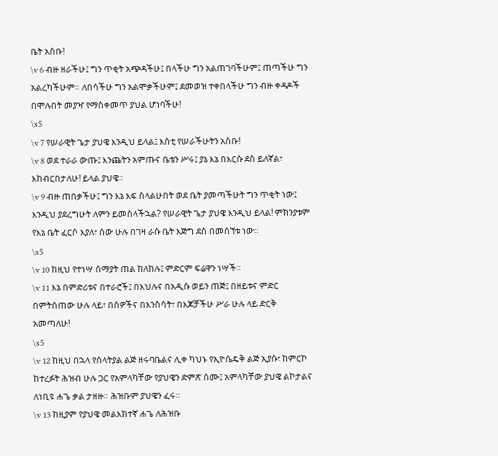ቤት አስቡ!
\v 6 ብዙ ዘራችሁ፤ ግን ጥቂት አጭዳችሁ፤ በላችሁ ግን አልጠገባችሁም፤ ጠጣችሁ ግን አልረካችሁም። ለበሳችሁ ግን አልሞቃችሁም፤ ደመወዝ ተቀበላችሁ ግን ብዙ ቀዳዶች በሞሉበት መያዣ የማስቀመጥ ያህል ሆነባችሁ!
\s5
\v 7 የሠራዊት ጌታ ያህዌ እንዲህ ይላል፤ እስቲ የሠራችሁትን አስቡ!
\v 8 ወደ ተራራ ውጡ፤ እንጨትን አምጡና ቤቴን ሥሩ፤ ያኔ እኔ በእርሱ ደስ ይለኛል፣ እከብርበታለሁ! ይላል ያህዌ።
\v 9 ብዙ ጠበቃችሁ፤ ግን እኔ እፍ ስላልሁበት ወደ ቤት ያመጣችሁት ግን ጥቂት ነው፤ እንዲህ ያደረግሁት ለምን ይመስላችኋል? የሠራዊት ጌታ ያህዌ እንዲህ ይላል! ምክንያቱም የእኔ ቤት ፈርሶ እያለ፣ ሰው ሁሉ በገዛ ራሱ ቤት እጅግ ደስ በመሰኘቱ ነው።
\s5
\v 10 ከዚህ የተነሣ ሰማያት ጠል ከለከሉ፤ ምድርም ፍሬዋን ነሣች።
\v 11 እኔ በምድሪቱና በተራሮች፤ በእህሉና በአዲሱ ወይን ጠጅ፤ በዘይቱና ምድር በምትሰጠው ሁሉ ላይ፣ በሰዎችና በእንስሳት፣ በእጆቻችሁ ሥራ ሁሉ ላይ ድርቅ አመጣለሁ!
\s5
\v 12 ከዚህ በኋላ የሰላትያል ልጅ ዘሩባቤልና ሊቀ ካህኑ የኢዮሴዴቅ ልጅ ኢያሱ፣ ከምርኮ ከተረፉት ሕዝብ ሁሉ ጋር የአምላካቸው የያህዌን ድምጽ ሰሙ፤ አምላካቸው ያህዌ ልኮታልና ለነቢዩ ሐጌ ቃል ታዘዙ። ሕዝቡም ያህዌን ፈሩ።
\v 13 ከዚያም የያህዌ መልእክተኛ ሐጌ ለሕዝቡ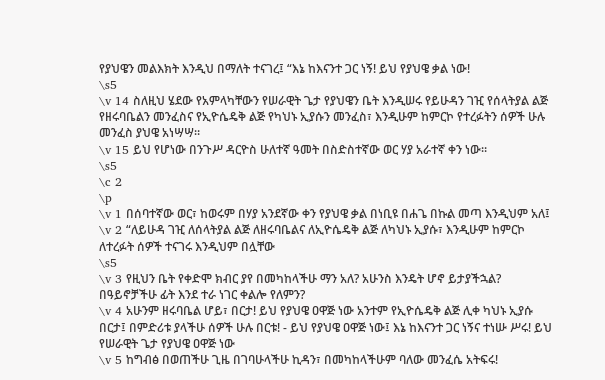የያህዌን መልእክት እንዲህ በማለት ተናገረ፤ “እኔ ከእናንተ ጋር ነኝ! ይህ የያህዌ ቃል ነው!
\s5
\v 14 ስለዚህ ሄደው የአምላካቸውን የሠራዊት ጌታ የያህዌን ቤት እንዲሠሩ የይሁዳን ገዢ የሰላትያል ልጅ የዘሩባቤልን መንፈስና የኢዮሴዴቅ ልጅ የካህኑ ኢያሱን መንፈስ፣ እንዲሁም ከምርኮ የተረፉትን ሰዎች ሁሉ መንፈስ ያህዌ አነሣሣ።
\v 15 ይህ የሆነው በንጉሥ ዳርዮስ ሁለተኛ ዓመት በስድስተኛው ወር ሃያ አራተኛ ቀን ነው።
\s5
\c 2
\p
\v 1 በሰባተኛው ወር፣ ከወሩም በሃያ አንደኛው ቀን የያህዌ ቃል በነቢዩ በሐጌ በኩል መጣ እንዲህም አለ፤
\v 2 “ለይሁዳ ገዢ ለሰላትያል ልጅ ለዘሩባቤልና ለኢዮሴዴቅ ልጅ ለካህኑ ኢያሱ፣ እንዲሁም ከምርኮ ለተረፉት ሰዎች ተናገሩ እንዲህም በሏቸው
\s5
\v 3 የዚህን ቤት የቀድሞ ክብር ያየ በመካከላችሁ ማን አለ? አሁንስ እንዴት ሆኖ ይታያችኋል? በዓይኖቻችሁ ፊት እንደ ተራ ነገር ቀልሎ የለምን?
\v 4 አሁንም ዘሩባቤል ሆይ፣ በርታ! ይህ የያህዌ ዐዋጅ ነው አንተም የኢዮሴዴቅ ልጅ ሊቀ ካህኑ ኢያሱ በርታ፤ በምድሪቱ ያላችሁ ሰዎች ሁሉ በርቱ! - ይህ የያህዌ ዐዋጅ ነው፤ እኔ ከእናንተ ጋር ነኝና ተነሡ ሥሩ! ይህ የሠራዊት ጌታ የያህዌ ዐዋጅ ነው
\v 5 ከግብፅ በወጠችሁ ጊዜ በገባሁላችሁ ኪዳን፣ በመካከላችሁም ባለው መንፈሴ አትፍሩ!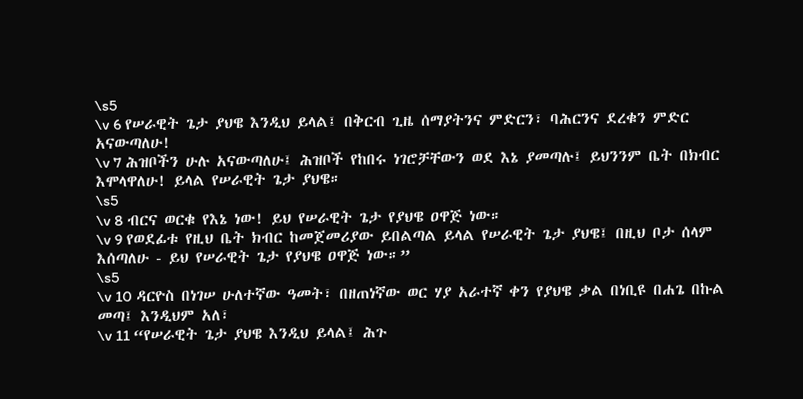\s5
\v 6 የሠራዊት ጌታ ያህዌ እንዲህ ይላል፤ በቅርብ ጊዜ ሰማያትንና ምድርን፣ ባሕርንና ደረቁን ምድር አናውጣለሁ!
\v 7 ሕዝቦችን ሁሉ አናውጣለሁ፤ ሕዝቦች የከበሩ ነገሮቻቸውን ወደ እኔ ያመጣሉ፤ ይህንንም ቤት በክብር እሞላዋለሁ! ይላል የሠራዊት ጌታ ያህዌ።
\s5
\v 8 ብርና ወርቁ የእኔ ነው! ይህ የሠራዊት ጌታ የያህዌ ዐዋጅ ነው።
\v 9 የወደፊቱ የዚህ ቤት ክብር ከመጀመሪያው ይበልጣል ይላል የሠራዊት ጌታ ያህዌ፤ በዚህ ቦታ ሰላም እሰጣለሁ - ይህ የሠራዊት ጌታ የያህዌ ዐዋጅ ነው።”
\s5
\v 10 ዳርዮስ በነገሠ ሁለተኛው ዓመት፣ በዘጠነኛው ወር ሃያ አራተኛ ቀን የያህዌ ቃል በነቢዩ በሐጌ በኩል መጣ፤ እንዲህም አለ፣
\v 11 “የሠራዊት ጌታ ያህዌ እንዲህ ይላል፤ ሕጉ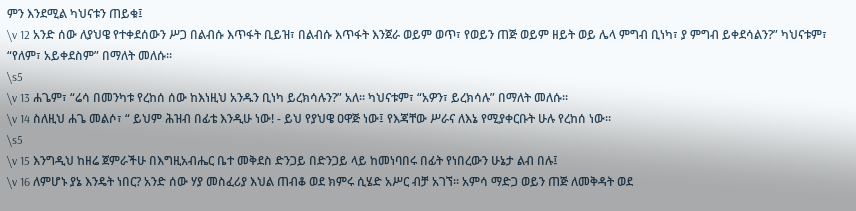ምን እንደሚል ካህናቱን ጠይቁ፤
\v 12 አንድ ሰው ለያህዌ የተቀደሰውን ሥጋ በልብሱ እጥፋት ቢይዝ፣ በልብሱ እጥፋት እንጀራ ወይም ወጥ፣ የወይን ጠጅ ወይም ዘይት ወይ ሌላ ምግብ ቢነካ፣ ያ ምግብ ይቀደሳልን?” ካህናቱም፣ “የለም፣ አይቀደስም” በማለት መለሱ።
\s5
\v 13 ሐጌም፣ “ሬሳ በመንካቱ የረከሰ ሰው ከእነዚህ አንዱን ቢነካ ይረክሳሉን?” አለ። ካህናቱም፣ “አዎን፣ ይረክሳሉ” በማለት መለሱ።
\v 14 ስለዚህ ሐጌ መልሶ፣ “ ይህም ሕዝብ በፊቴ እንዲሁ ነው! - ይህ የያህዌ ዐዋጅ ነው፤ የእጃቸው ሥራና ለእኔ የሚያቀርቡት ሁሉ የረከሰ ነው።
\s5
\v 15 እንግዲህ ከዘሬ ጀምራችሁ በእግዚአብሔር ቤተ መቅደስ ድንጋይ በድንጋይ ላይ ከመነባበሩ በፊት የነበረውን ሁኔታ ልብ በሉ፤
\v 16 ለምሆኑ ያኔ እንዴት ነበር? አንድ ሰው ሃያ መስፈሪያ እህል ጠብቆ ወደ ክምሩ ሲሄድ አሥር ብቻ አገኘ። አምሳ ማድጋ ወይን ጠጅ ለመቅዳት ወደ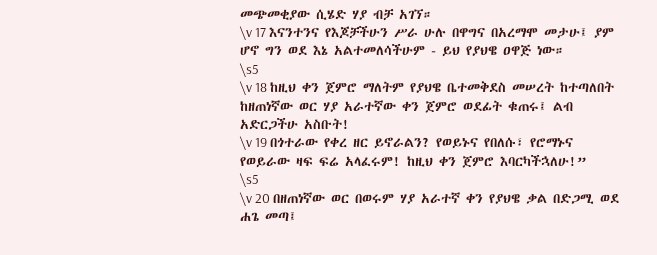መጭመቂያው ሲሄድ ሃያ ብቻ አገኘ።
\v 17 እናንተንና የእጆቻችሁን ሥራ ሁሉ በዋግና በአረማሞ መታሁ፤ ያም ሆኖ ግን ወደ እኔ አልተመለሳችሁም - ይህ የያህዌ ዐዋጅ ነው።
\s5
\v 18 ከዚህ ቀን ጀምሮ ማለትም የያህዌ ቤተመቅደስ መሠረት ከተጣለበት ከዘጠነኛው ወር ሃያ አራተኛው ቀን ጀምሮ ወደፊት ቁጠሩ፤ ልብ አድርጋችሁ አስቡት!
\v 19 በጎተራው የቀረ ዘር ይኖራልን? የወይኑና የበለሱ፣ የሮማኑና የወይራው ዛፍ ፍሬ አላፈሩም! ከዚህ ቀን ጀምሮ እባርካችኋለሁ!”
\s5
\v 20 በዘጠነኛው ወር በወሩም ሃያ አራተኛ ቀን የያህዌ ቃል በድጋሚ ወደ ሐጌ መጣ፤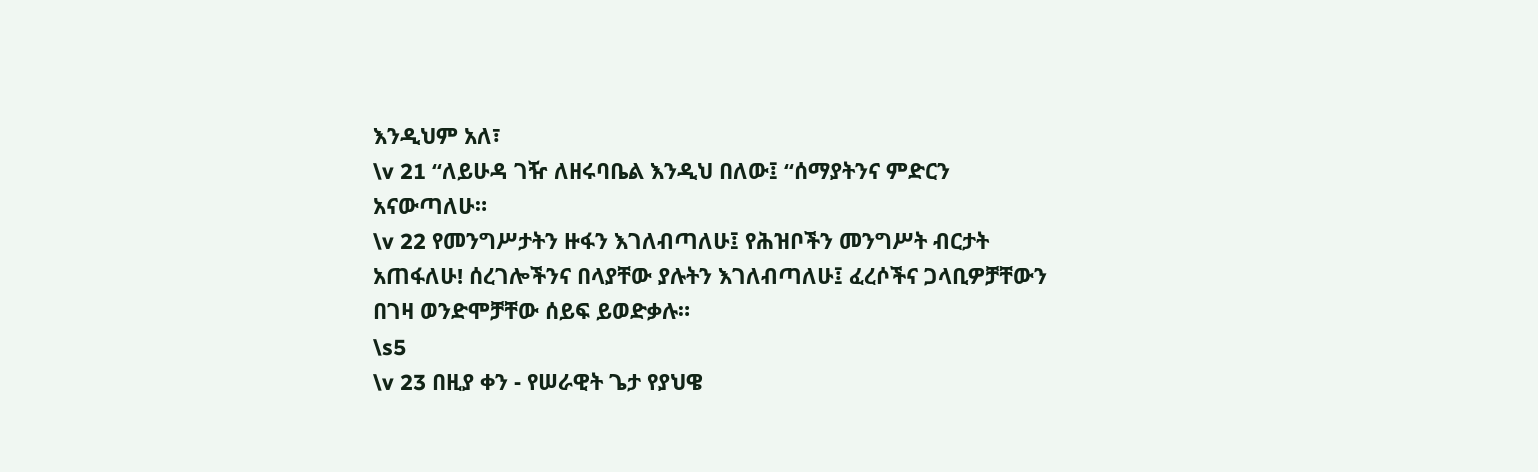እንዲህም አለ፣
\v 21 “ለይሁዳ ገዥ ለዘሩባቤል እንዲህ በለው፤ “ሰማያትንና ምድርን አናውጣለሁ።
\v 22 የመንግሥታትን ዙፋን እገለብጣለሁ፤ የሕዝቦችን መንግሥት ብርታት አጠፋለሁ! ሰረገሎችንና በላያቸው ያሉትን እገለብጣለሁ፤ ፈረሶችና ጋላቢዎቻቸውን በገዛ ወንድሞቻቸው ሰይፍ ይወድቃሉ።
\s5
\v 23 በዚያ ቀን - የሠራዊት ጌታ የያህዌ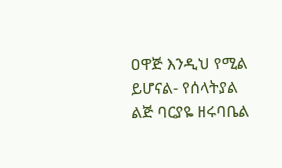ዐዋጅ እንዲህ የሚል ይሆናል- የሰላትያል ልጅ ባርያዬ ዘሩባቤል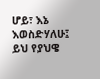ሆይ፣ እኔ እወስድሃለሁ፤ ይህ የያህዌ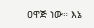ዐዋጅ ነው። እኔ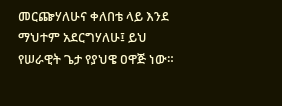መርጬሃለሁና ቀለበቴ ላይ እንደ ማህተም አደርግሃለሁ፤ ይህ የሠራዊት ጌታ የያህዌ ዐዋጅ ነው።